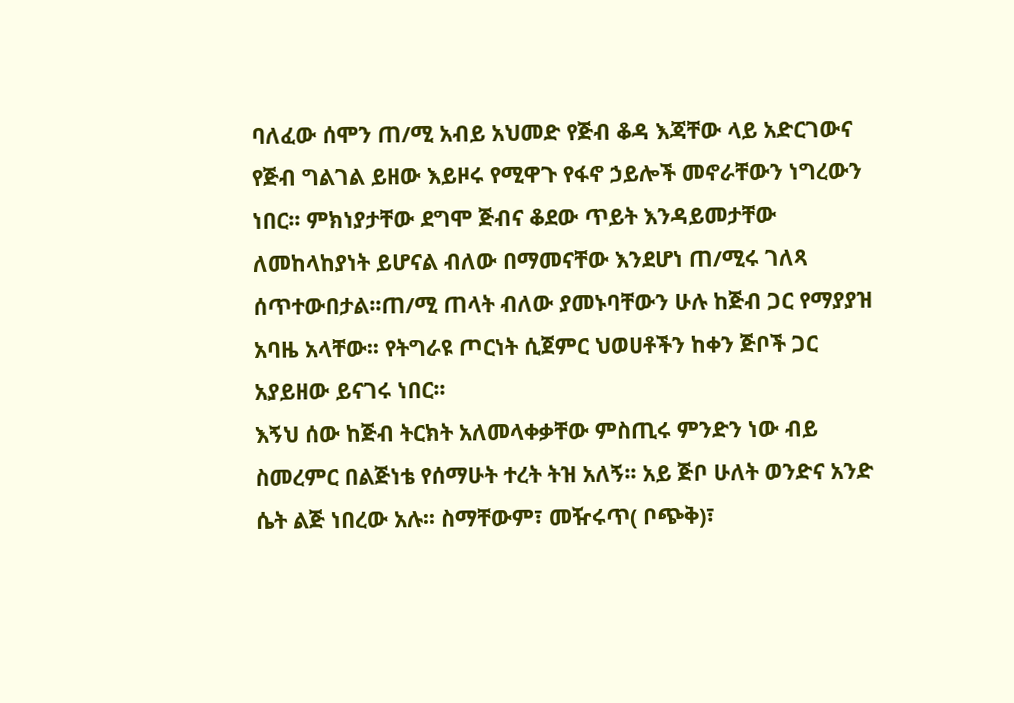ባለፈው ሰሞን ጠ/ሚ አብይ አህመድ የጅብ ቆዳ እጃቸው ላይ አድርገውና የጅብ ግልገል ይዘው እይዞሩ የሚዋጉ የፋኖ ኃይሎች መኖራቸውን ነግረውን ነበር፡፡ ምክነያታቸው ደግሞ ጅብና ቆደው ጥይት እንዳይመታቸው ለመከላከያነት ይሆናል ብለው በማመናቸው እንደሆነ ጠ/ሚሩ ገለጻ ሰጥተውበታል፡፡ጠ/ሚ ጠላት ብለው ያመኑባቸውን ሁሉ ከጅብ ጋር የማያያዝ አባዜ አላቸው፡፡ የትግራዩ ጦርነት ሲጀምር ህወሀቶችን ከቀን ጅቦች ጋር አያይዘው ይናገሩ ነበር፡፡
እኝህ ሰው ከጅብ ትርክት አለመላቀቃቸው ምስጢሩ ምንድን ነው ብይ ስመረምር በልጅነቴ የሰማሁት ተረት ትዝ አለኝ፡፡ አይ ጅቦ ሁለት ወንድና አንድ ሴት ልጅ ነበረው አሉ፡፡ ስማቸውም፣ መዥሩጥ( ቦጭቅ)፣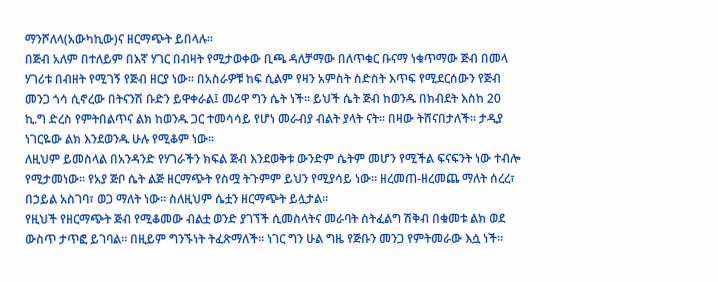ማንሾለላ(አውካኪው)ና ዘርማጭት ይበላሉ፡፡
በጅብ አለም በተለይም በእኛ ሃገር በብዛት የሚታወቀው ቢጫ ዳለቻማው በለጥቁር ቡናማ ነቁጥማው ጅብ በመላ ሃገሪቱ በብዘት የሚገኝ የጅብ ዘርያ ነው፡፡ በአስራዎቹ ከፍ ሲልም የዛን አምስት ስድስት እጥፍ የሚደርሰውን የጅብ መንጋ ጎሳ ሲኖረው በትናንሽ ቡድን ይዋቀራል፤ መሪዋ ግን ሴት ነች፡፡ ይህች ሴት ጅብ ከወንዱ በክብደት እስከ 20 ኪ.ግ ድረስ የምትበልጥና ልክ ከወንዱ ጋር ተመሳሳይ የሆነ መራብያ ብልት ያላት ናት፡፡ በዛው ትሸናበታለች፡፡ ታዲያ ነገርዬው ልክ እንደወንዱ ሁሉ የሚቆም ነው፡፡
ለዚህም ይመስላል በአንዳንድ የሃገራችን ክፍል ጅብ እንደወቅቱ ውንድም ሴትም መሆን የሚችል ፍናፍንት ነው ተብሎ የሚታመነው፡፡ የአያ ጅቦ ሴት ልጅ ዘርማጭት የስሟ ትጉምም ይህን የሚያሳይ ነው፡፡ ዘረመጠ-ዘረመጨ ማለት ሰረረ፣ በኃይል አስገባ፣ ወጋ ማለት ነው፡፡ ስለዚህም ሴቷን ዘርማጭት ይሏታል፡፡
የዚህች የዘርማጭት ጅብ የሚቆመው ብልቷ ወንድ ያገኘች ሲመስላትና መራባት ስትፈልግ ሽቅብ በቁመቱ ልክ ወደ ውስጥ ታጥፎ ይገባል፡፡ በዚይም ግንኙነት ትፈጽማለች፡፡ ነገር ግን ሁል ግዜ የጅቡን መንጋ የምትመራው እሷ ነች፡፡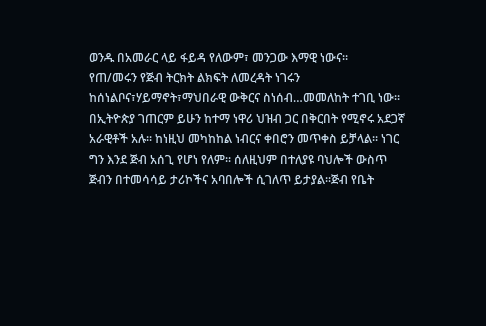ወንዱ በአመራር ላይ ፋይዳ የለውም፣ መንጋው እማዊ ነውና፡፡
የጠ/መሩን የጅብ ትርክት ልክፍት ለመረዳት ነገሩን ከሰነልቦና፣ሃይማኖት፣ማህበራዊ ውቅርና ስነሰብ…መመለከት ተገቢ ነው፡፡ በኢትዮጵያ ገጠርም ይሁን ከተማ ነዋሪ ህዝብ ጋር በቅርበት የሚኖሩ አደጋኛ አራዊቶች አሉ፡፡ ከነዚህ መካከከል ነብርና ቀበሮን መጥቀስ ይቻላል፡፡ ነገር ግን እንደ ጅብ አሰጊ የሆነ የለም፡፡ ሰለዚህም በተለያዩ ባህሎች ውስጥ ጅብን በተመሳሳይ ታሪኮችና አባበሎች ሲገለጥ ይታያል፡፡ጅብ የቤት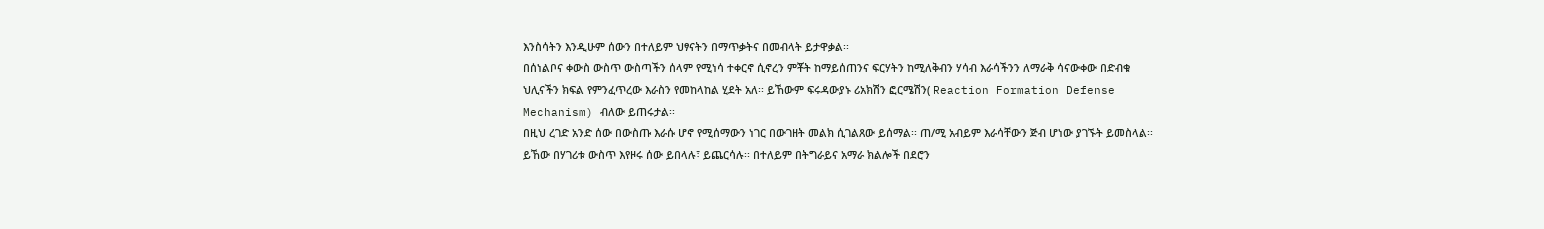እንስሳትን እንዲሁም ሰውን በተለይም ህፃናትን በማጥቃትና በመብላት ይታዋቃል፡፡
በሰነልቦና ቀውስ ውስጥ ውስጣችን ሰላም የሚነሳ ተቀርኖ ሲኖረን ምቾት ከማይሰጠንና ፍርሃትን ከሚለቅብን ሃሳብ እራሳችንን ለማራቅ ሳናውቀው በድብቁ ህሊናችን ክፍል የምንፈጥረው እራስን የመከላከል ሂደት አለ፡፡ ይኸውም ፍሩዳውያኑ ሪአክሽን ፎርሜሽን( Reaction Formation Defense Mechanism) ብለው ይጠሩታል፡፡
በዚህ ረገድ አንድ ሰው በውስጡ እራሱ ሆኖ የሚሰማውን ነገር በውገዘት መልክ ሲገልጸው ይሰማል፡፡ ጠ/ሚ አብይም እራሳቸውን ጅብ ሆነው ያገኙት ይመስላል፡፡ ይኸው በሃገሪቱ ውስጥ እየዞሩ ሰው ይበላሉ፣ ይጨርሳሉ፡፡ በተለይም በትግራይና አማራ ክልሎች በደሮን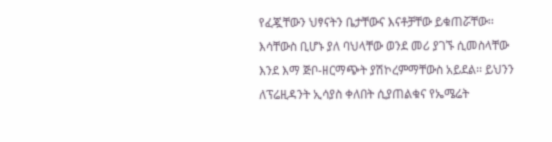የፈጇቸውን ህፃናትን ቤታቸውና እናቶቻቸው ይቁጠሯቸው፡፡
እሳቸውስ ቢሆኑ ያለ ባህላቸው ወንደ መሪ ያገኙ ሲመስላቸው እንደ እማ ጅቦ-ዘርማጭት ያሽኮረምማቸውስ አይደል፡፡ ይህንን ለፕሬዚዳንት ኢሳያስ ቀለበት ሲያጠልቁና የኤሜሬት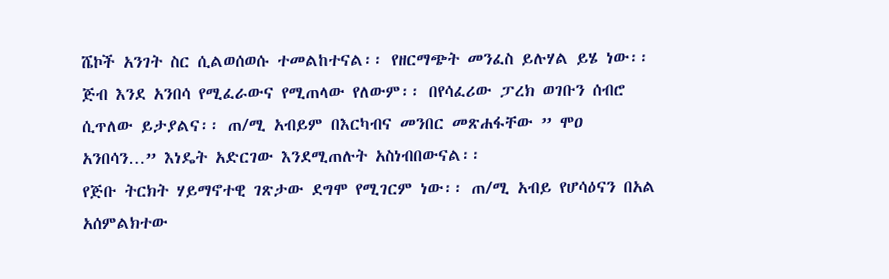ሼኮች አንገት ስር ሲልወሰወሱ ተመልከተናል፡፡ የዘርማጭት መንፈስ ይሉሃል ይሄ ነው፡፡ ጅብ እንደ አንበሳ የሚፈራውና የሚጠላው የለውም፡፡ በየሳፈሪው ፓረክ ወገቡን ሰብሮ ሲጥለው ይታያልና፡፡ ጠ/ሚ አብይም በእርካብና መንበር መጽሐፋቸው ” ሞዐ አንበሳን…” እነዴት አድርገው እንደሚጠሉት አስነብበውናል፡፡
የጅቡ ትርክት ሃይማኖተዊ ገጽታው ደግሞ የሚገርም ነው፡፡ ጠ/ሚ አብይ የሆሳዕናን በአል አሰምልክተው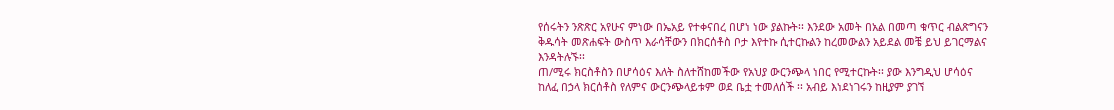የሰሩትን ንጽጽር አየሁና ምነው በኤአይ የተቀናበረ በሆነ ነው ያልኩት፡፡ እንደው አመት በአል በመጣ ቁጥር ብልጽግናን ቅዱሳት መጽሐፍት ውስጥ እራሳቸውን በክርሰቶስ ቦታ እየተኩ ሲተርኩልን ከረመውልን አይደል መቼ ይህ ይገርማልና እንዳትሉኙ፡፡
ጠ/ሚሩ ክርስቶስን በሆሳዕና እለት ስለተሸከመችው የአህያ ውርንጭላ ነበር የሚተርኩት፡፡ ያው እንግዲህ ሆሳዕና ከለፈ በኃላ ክርሰቶስ የለምና ውርንጭላይቱም ወደ ቤቷ ተመለሰች ፡፡ አብይ እነደነገሩን ከዚያም ያገኘ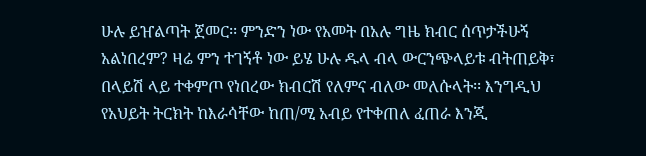ሁሉ ይዠልጣት ጀመር፡፡ ምንድን ነው የአመት በአሉ ግዜ ክብር ሰጥታችሁኝ አልነበረም? ዛሬ ምን ተገኝቶ ነው ይሄ ሁሉ ዱላ ብላ ውርንጭላይቱ ብትጠይቅ፣ በላይሽ ላይ ተቀምጦ የነበረው ክብርሽ የለምና ብለው መለሱላት፡፡ እንግዲህ የአህይት ትርክት ከእራሳቸው ከጠ/ሚ አብይ የተቀጠለ ፈጠራ እንጂ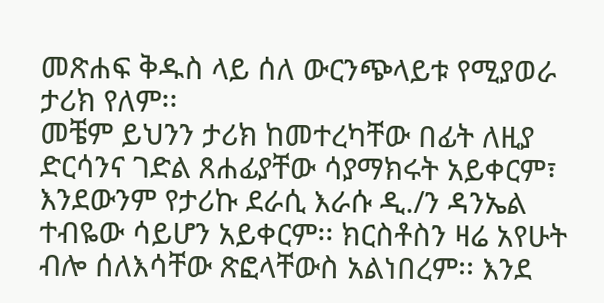መጽሐፍ ቅዱስ ላይ ሰለ ውርንጭላይቱ የሚያወራ ታሪክ የለም፡፡
መቼም ይህንን ታሪክ ከመተረካቸው በፊት ለዚያ ድርሳንና ገድል ጸሐፊያቸው ሳያማክሩት አይቀርም፣ እንደውንም የታሪኩ ደራሲ እራሱ ዲ./ን ዳንኤል ተብዬው ሳይሆን አይቀርም፡፡ ክርስቶስን ዛሬ አየሁት ብሎ ሰለእሳቸው ጽፎላቸውስ አልነበረም፡፡ እንደ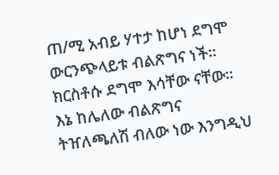ጠ/ሚ አብይ ሃተታ ከሆነ ደግሞ ውርንጭላይቱ ብልጽግና ነች፡፡ ክርስቶሱ ደግሞ እሳቸው ናቸው፡፡ እኔ ከሌለው ብልጽግና ትዠለጫለሽ ብለው ነው እንግዲህ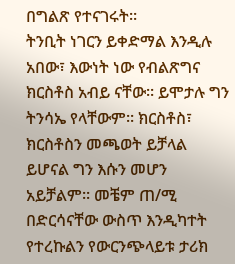በግልጽ የተናገሩት፡፡
ትንቢት ነገርን ይቀድማል እንዲሉ አበው፣ እውነት ነው የብልጽግና ክርስቶስ አብይ ናቸው፡፡ ይሞታሉ ግን ትንሳኤ የላቸውም፡፡ ክርስቶስ፣ ክርስቶስን መጫወት ይቻላል ይሆናል ግን እሱን መሆን አይቻልም፡፡ መቼም ጠ/ሚ በድርሳናቸው ውስጥ እንዲካተት የተረኩልን የውርንጭላይቱ ታሪክ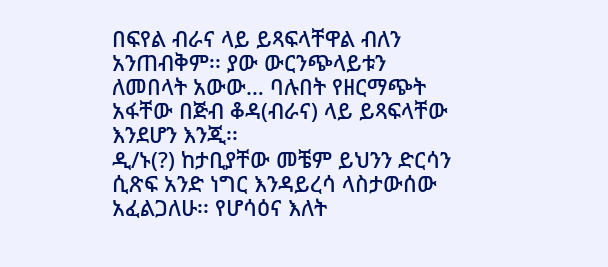በፍየል ብራና ላይ ይጻፍላቸዋል ብለን አንጠብቅም፡፡ ያው ውርንጭላይቱን ለመበላት አውው… ባሉበት የዘርማጭት አፋቸው በጅብ ቆዳ(ብራና) ላይ ይጻፍላቸው እንደሆን እንጂ፡፡
ዲ/ኑ(?) ከታቢያቸው መቼም ይህንን ድርሳን ሲጽፍ አንድ ነግር እንዳይረሳ ላስታውሰው አፈልጋለሁ፡፡ የሆሳዕና እለት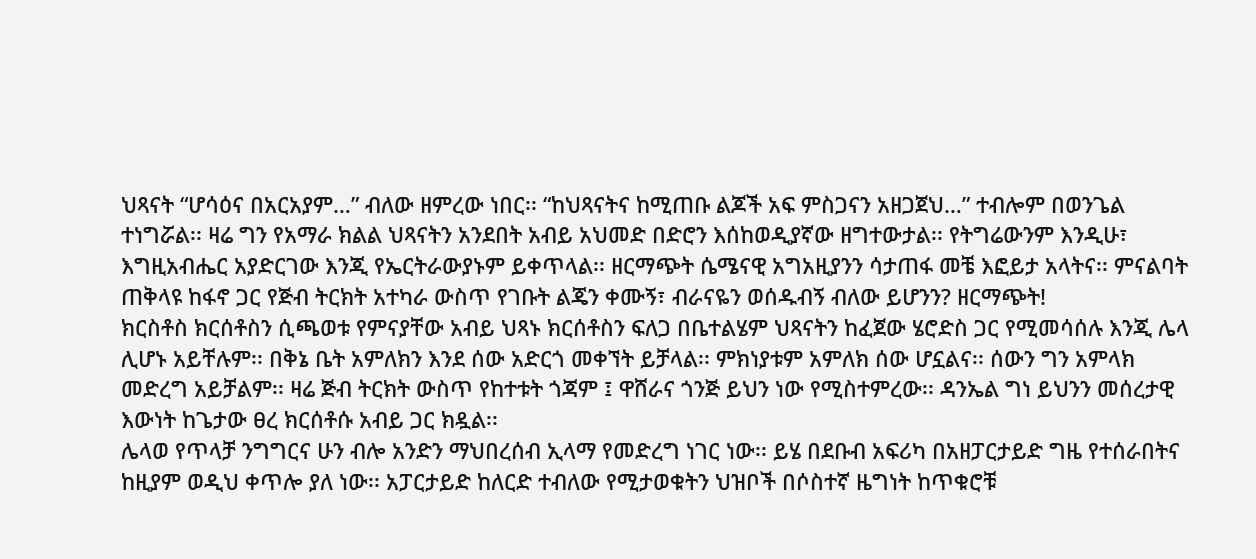ህጻናት “ሆሳዕና በአርአያም…” ብለው ዘምረው ነበር፡፡ “ከህጻናትና ከሚጠቡ ልጆች አፍ ምስጋናን አዘጋጀህ…” ተብሎም በወንጌል ተነግሯል፡፡ ዛሬ ግን የአማራ ክልል ህጻናትን አንደበት አብይ አህመድ በድሮን እሰከወዲያኛው ዘግተውታል፡፡ የትግሬውንም እንዲሁ፣ እግዚአብሔር አያድርገው እንጂ የኤርትራውያኑም ይቀጥላል፡፡ ዘርማጭት ሴሜናዊ አግአዚያንን ሳታጠፋ መቼ እፎይታ አላትና፡፡ ምናልባት ጠቅላዩ ከፋኖ ጋር የጅብ ትርክት አተካራ ውስጥ የገቡት ልጄን ቀሙኝ፣ ብራናዬን ወሰዱብኝ ብለው ይሆንን? ዘርማጭት!
ክርስቶስ ክርሰቶስን ሲጫወቱ የምናያቸው አብይ ህጻኑ ክርሰቶስን ፍለጋ በቤተልሄም ህጻናትን ከፈጀው ሄሮድስ ጋር የሚመሳሰሉ እንጂ ሌላ ሊሆኑ አይቸሉም፡፡ በቅኔ ቤት አምለክን እንደ ሰው አድርጎ መቀኘት ይቻላል፡፡ ምክነያቱም አምለክ ሰው ሆኗልና፡፡ ሰውን ግን አምላክ መድረግ አይቻልም፡፡ ዛሬ ጅብ ትርክት ውስጥ የከተቱት ጎጃም ፤ ዋሸራና ጎንጅ ይህን ነው የሚስተምረው፡፡ ዳንኤል ግነ ይህንን መሰረታዊ እውነት ከጌታው ፀረ ክርሰቶሱ አብይ ጋር ክዷል፡፡
ሌላወ የጥላቻ ንግግርና ሁን ብሎ አንድን ማህበረሰብ ኢላማ የመድረግ ነገር ነው፡፡ ይሄ በደቡብ አፍሪካ በአዘፓርታይድ ግዜ የተሰራበትና ከዚያም ወዲህ ቀጥሎ ያለ ነው፡፡ አፓርታይድ ከለርድ ተብለው የሚታወቁትን ህዝቦች በሶስተኛ ዜግነት ከጥቁሮቹ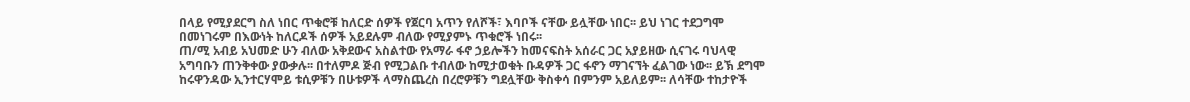በላይ የሚያደርግ ስለ ነበር ጥቁሮቹ ከለርድ ሰዎች የጀርባ አጥን የለሾች፣ እባቦች ናቸው ይሏቸው ነበር፡፡ ይህ ነገር ተደጋግሞ በመነገሩም በእውነት ከለርዶች ሰዎች አይደሉም ብለው የሚያምኑ ጥቁሮች ነበሩ፡፡
ጠ/ሚ አብይ አህመድ ሁን ብለው አቅደውና አስልተው የአማራ ፋኖ ኃይሎችን ከመናፍስት አሰራር ጋር አያይዘው ሲናገሩ ባህላዊ አግባቡን ጠንቅቀው ያውቃሉ፡፡ በተለምዶ ጅብ የሚጋልቡ ተብለው ከሚታወቁት ቡዳዎች ጋር ፋኖን ማገናኘት ፈልገው ነው፡፡ ይኽ ደግሞ ከሩዋንዳው ኢንተርሃሞይ ቱሲዎቹን በሁቱዎች ላማስጨረስ በረሮዎቹን ግደሏቸው ቅስቀሳ በምንም አይለይም፡፡ ለሳቸው ተከታዮች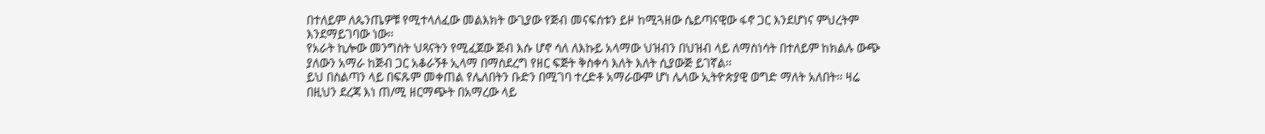በተለይም ለጴንጤዎቹ የሚተላለፈው መልእክት ውጊያው የጅብ መናፍሰቱን ይዞ ከሚጓዘው ሴይጣናዊው ፋኖ ጋር እንደሆነና ምህረትም እንደማይገባው ነው፡፡
የአራት ኪሎው መንግስት ህጻናትን የሚፈጀው ጅብ እሱ ሆኖ ሳለ ለእኩይ አላማው ህዝብን በህዝብ ላይ ለማስነሳት በተለይም ከክልሉ ውጭ ያለውን አማራ ከጅብ ጋር አቆራኝቶ ኢላማ በማስደረግ የዘር ፍጅት ቅስቀሳ እለት እለት ሲያውጅ ይገኛል፡፡
ይህ በስልጣን ላይ በፍጹም መቀጠል የሌለበትን ቡድን በሚገባ ተረድቶ አማራውም ሆነ ሌላው ኢትዮጵያዊ ወግድ ማለት አለበት፡፡ ዛሬ በዚህን ደረጃ እነ ጠ/ሚ ዘርማጭት በአማረው ላይ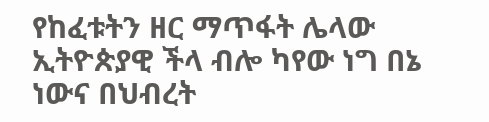የከፈቱትን ዘር ማጥፋት ሌላው ኢትዮጵያዊ ችላ ብሎ ካየው ነግ በኔ ነውና በህብረት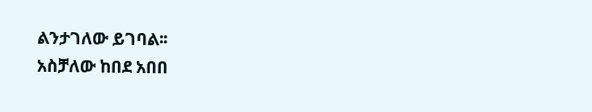ልንታገለው ይገባል፡፡
አስቻለው ከበደ አበበ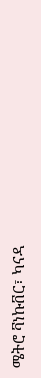ሜትሮ ቫነኩቨር፣ ካናዳ